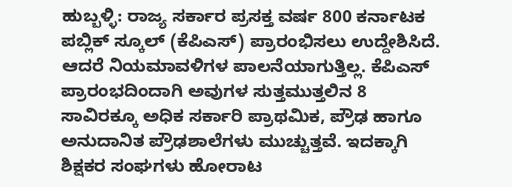ಹುಬ್ಬಳ್ಳಿ: ರಾಜ್ಯ ಸರ್ಕಾರ ಪ್ರಸಕ್ತ ವರ್ಷ 800 ಕರ್ನಾಟಕ ಪಬ್ಲಿಕ್ ಸ್ಕೂಲ್ (ಕೆಪಿಎಸ್) ಪ್ರಾರಂಭಿಸಲು ಉದ್ದೇಶಿಸಿದೆ. ಆದರೆ ನಿಯಮಾವಳಿಗಳ ಪಾಲನೆಯಾಗುತ್ತಿಲ್ಲ. ಕೆಪಿಎಸ್ ಪ್ರಾರಂಭದಿಂದಾಗಿ ಅವುಗಳ ಸುತ್ತಮುತ್ತಲಿನ 8 ಸಾವಿರಕ್ಕೂ ಅಧಿಕ ಸರ್ಕಾರಿ ಪ್ರಾಥಮಿಕ, ಪ್ರೌಢ ಹಾಗೂ ಅನುದಾನಿತ ಪ್ರೌಢಶಾಲೆಗಳು ಮುಚ್ಚುತ್ತವೆ. ಇದಕ್ಕಾಗಿ ಶಿಕ್ಷಕರ ಸಂಘಗಳು ಹೋರಾಟ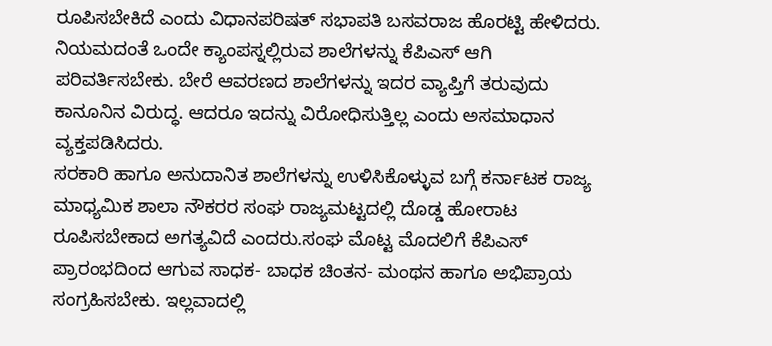ರೂಪಿಸಬೇಕಿದೆ ಎಂದು ವಿಧಾನಪರಿಷತ್ ಸಭಾಪತಿ ಬಸವರಾಜ ಹೊರಟ್ಟಿ ಹೇಳಿದರು.
ನಿಯಮದಂತೆ ಒಂದೇ ಕ್ಯಾಂಪಸ್ನಲ್ಲಿರುವ ಶಾಲೆಗಳನ್ನು ಕೆಪಿಎಸ್ ಆಗಿ ಪರಿವರ್ತಿಸಬೇಕು. ಬೇರೆ ಆವರಣದ ಶಾಲೆಗಳನ್ನು ಇದರ ವ್ಯಾಪ್ತಿಗೆ ತರುವುದು ಕಾನೂನಿನ ವಿರುದ್ಧ. ಆದರೂ ಇದನ್ನು ವಿರೋಧಿಸುತ್ತಿಲ್ಲ ಎಂದು ಅಸಮಾಧಾನ ವ್ಯಕ್ತಪಡಿಸಿದರು.
ಸರಕಾರಿ ಹಾಗೂ ಅನುದಾನಿತ ಶಾಲೆಗಳನ್ನು ಉಳಿಸಿಕೊಳ್ಳುವ ಬಗ್ಗೆ ಕರ್ನಾಟಕ ರಾಜ್ಯ ಮಾಧ್ಯಮಿಕ ಶಾಲಾ ನೌಕರರ ಸಂಘ ರಾಜ್ಯಮಟ್ಟದಲ್ಲಿ ದೊಡ್ಡ ಹೋರಾಟ ರೂಪಿಸಬೇಕಾದ ಅಗತ್ಯವಿದೆ ಎಂದರು.ಸಂಘ ಮೊಟ್ಟ ಮೊದಲಿಗೆ ಕೆಪಿಎಸ್ ಪ್ರಾರಂಭದಿಂದ ಆಗುವ ಸಾಧಕ- ಬಾಧಕ ಚಿಂತನ- ಮಂಥನ ಹಾಗೂ ಅಭಿಪ್ರಾಯ ಸಂಗ್ರಹಿಸಬೇಕು. ಇಲ್ಲವಾದಲ್ಲಿ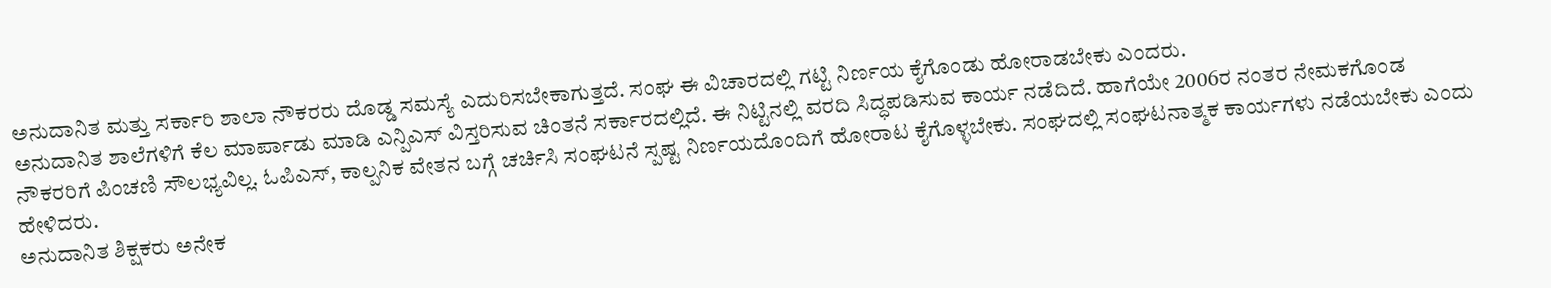ಅನುದಾನಿತ ಮತ್ತು ಸರ್ಕಾರಿ ಶಾಲಾ ನೌಕರರು ದೊಡ್ಡ ಸಮಸ್ಯೆ ಎದುರಿಸಬೇಕಾಗುತ್ತದೆ. ಸಂಘ ಈ ವಿಚಾರದಲ್ಲಿ ಗಟ್ಟಿ ನಿರ್ಣಯ ಕೈಗೊಂಡು ಹೋರಾಡಬೇಕು ಎಂದರು.
ಅನುದಾನಿತ ಶಾಲೆಗಳಿಗೆ ಕೆಲ ಮಾರ್ಪಾಡು ಮಾಡಿ ಎನ್ಪಿಎಸ್ ವಿಸ್ತರಿಸುವ ಚಿಂತನೆ ಸರ್ಕಾರದಲ್ಲಿದೆ. ಈ ನಿಟ್ಟಿನಲ್ಲಿ ವರದಿ ಸಿದ್ಧಪಡಿಸುವ ಕಾರ್ಯ ನಡೆದಿದೆ. ಹಾಗೆಯೇ 2006ರ ನಂತರ ನೇಮಕಗೊಂಡ ನೌಕರರಿಗೆ ಪಿಂಚಣಿ ಸೌಲಭ್ಯವಿಲ್ಲ. ಓಪಿಎಸ್, ಕಾಲ್ಪನಿಕ ವೇತನ ಬಗ್ಗೆ ಚರ್ಚಿಸಿ ಸಂಘಟನೆ ಸ್ಪಷ್ಟ ನಿರ್ಣಯದೊಂದಿಗೆ ಹೋರಾಟ ಕೈಗೊಳ್ಳಬೇಕು. ಸಂಘದಲ್ಲಿ ಸಂಘಟನಾತ್ಮಕ ಕಾರ್ಯಗಳು ನಡೆಯಬೇಕು ಎಂದು ಹೇಳಿದರು.
ಅನುದಾನಿತ ಶಿಕ್ಷಕರು ಅನೇಕ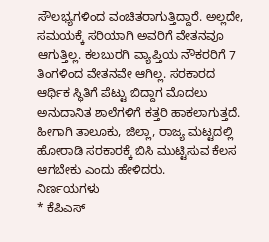ಸೌಲಭ್ಯಗಳಿಂದ ವಂಚಿತರಾಗುತ್ತಿದ್ದಾರೆ. ಅಲ್ಲದೇ, ಸಮಯಕ್ಕೆ ಸರಿಯಾಗಿ ಅವರಿಗೆ ವೇತನವೂ ಆಗುತ್ತಿಲ್ಲ. ಕಲಬುರಗಿ ವ್ಯಾಪ್ತಿಯ ನೌಕರರಿಗೆ 7 ತಿಂಗಳಿಂದ ವೇತನವೇ ಆಗಿಲ್ಲ. ಸರಕಾರದ ಆರ್ಥಿಕ ಸ್ಥಿತಿಗೆ ಪೆಟ್ಟು ಬಿದ್ದಾಗ ಮೊದಲು ಅನುದಾನಿತ ಶಾಲೆಗಳಿಗೆ ಕತ್ತರಿ ಹಾಕಲಾಗುತ್ತದೆ. ಹೀಗಾಗಿ ತಾಲೂಕು, ಜಿಲ್ಲಾ, ರಾಜ್ಯ ಮಟ್ಟದಲ್ಲಿ ಹೋರಾಡಿ ಸರಕಾರಕ್ಕೆ ಬಿಸಿ ಮುಟ್ಟಿಸುವ ಕೆಲಸ ಆಗಬೇಕು ಎಂದು ಹೇಳಿದರು.
ನಿರ್ಣಯಗಳು
* ಕೆಪಿಎಸ್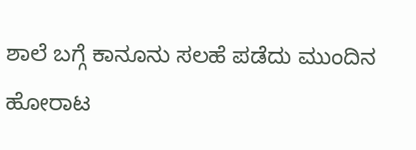ಶಾಲೆ ಬಗ್ಗೆ ಕಾನೂನು ಸಲಹೆ ಪಡೆದು ಮುಂದಿನ ಹೋರಾಟ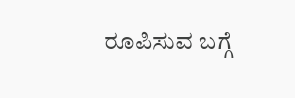ರೂಪಿಸುವ ಬಗ್ಗೆ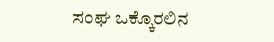ಸಂಘ ಒಕ್ಕೊರಲಿನ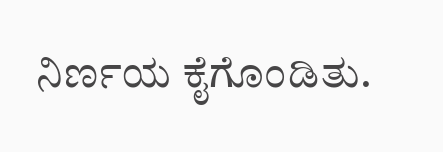ನಿರ್ಣಯ ಕೈಗೊಂಡಿತು.